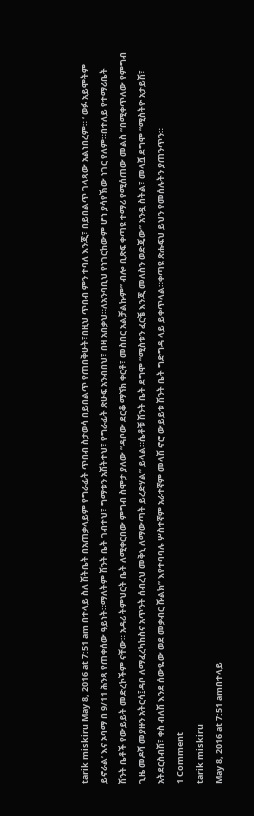tarik miskiru May 8, 2016 at 7:51 am በተላይ ስለ ሽትቤት በአጠቃላይም የግራፊት ጥበብ ስታወሳ በይበልጥ የጠበቅሁት፣በዚህ ጥበብ ምን ተባለ እንጂ፣ በይበልጥ ገላጻው አልነበረም። ‘ ወፉ አይሞትም ይኖራል’ እና ኦባማ በ 9/11 ሕንጻ የጠቀሰው ዓይነት።ማለትም ሽንት ቤት ገብተህ፣ ግማቱን አሽትተህ፣ የግራፊት ጽሁፍ አንብበህ፣ በዛ አበቃህ።ለአንባቢህ የነገርከውም ሆነ ያሳየኽው ነገር የለም።በተለይ የተማሪቤት ሽንት ቤቶች የውይይት መድረኮችም ናቸው። አዳሪ ትምህርት ቤት ለሚቀርበው ምግብ ስሞታ ያለው “ዳቦው ደርቆ ማኘክ ቀርቶ፣ መስበር አልቻልኩም” ብሎ ቢጽፍ ቀጣዩ ተማሪ የሚሰጠው መልስ “በሚቀጥለው የምግብ ጊዜ መዶሻ መያዙን አትርሳ፤ዳቦ ለማፈረካከስና አጥንት ሰብረህ መቅኒ ለማውጣት ይረድሃል” ይላል።ሴቶቹ ሽንት ቤት ደግሞ “ሚስቱን ፈርቼ እንጂ መለስን ወድጄው” አንዷ ስትል፣ መላሿ ደግሞ “ሚስትዮ አታይሽ፣ አትደርስብሽ፣ ቀስ ብለሽ እንደ ሰውዬው ወደ መቃብር ሹልክ” እየተባባሉ ሦስተኛም አራተኛም መላሽ ኖሮ ውይይቱ ሽንት ቤት ግድግዳ ላይ ይቀጥላል።ቀጣዩ ጽሑፍህ ይህን የመሰሉትን ያጠንጥን።
1 Comment
tarik miskiru
May 8, 2016 at 7:51 amበተላይ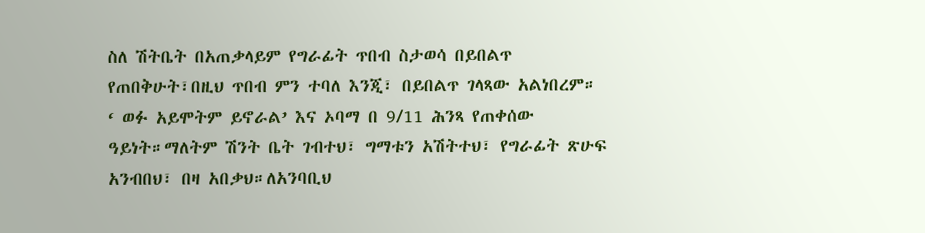ስለ ሽትቤት በአጠቃላይም የግራፊት ጥበብ ስታወሳ በይበልጥ የጠበቅሁት፣በዚህ ጥበብ ምን ተባለ እንጂ፣ በይበልጥ ገላጻው አልነበረም። ‘ ወፉ አይሞትም ይኖራል’ እና ኦባማ በ 9/11 ሕንጻ የጠቀሰው ዓይነት።ማለትም ሽንት ቤት ገብተህ፣ ግማቱን አሽትተህ፣ የግራፊት ጽሁፍ አንብበህ፣ በዛ አበቃህ።ለአንባቢህ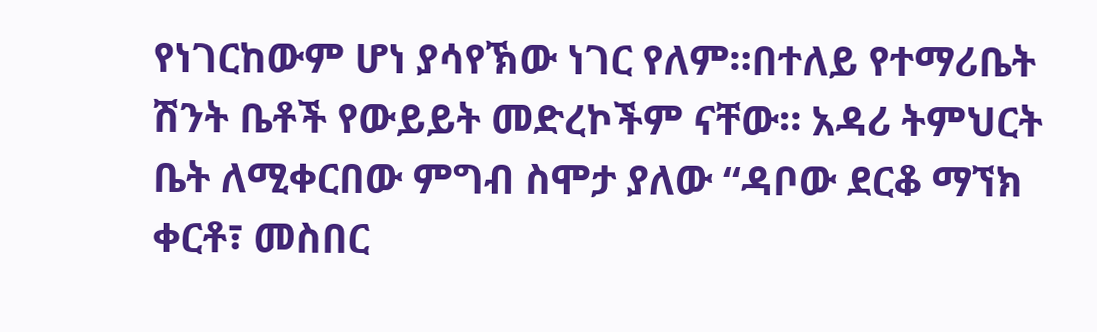የነገርከውም ሆነ ያሳየኽው ነገር የለም።በተለይ የተማሪቤት ሽንት ቤቶች የውይይት መድረኮችም ናቸው። አዳሪ ትምህርት ቤት ለሚቀርበው ምግብ ስሞታ ያለው “ዳቦው ደርቆ ማኘክ ቀርቶ፣ መስበር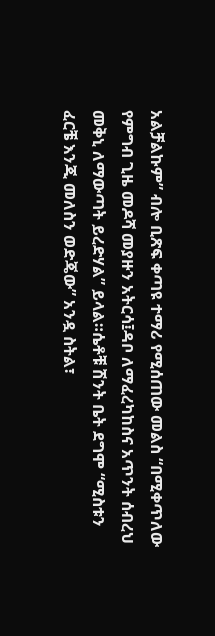አልቻልኩም” ብሎ ቢጽፍ ቀጣዩ ተማሪ የሚሰጠው መልስ “በሚቀጥለው የምግብ ጊዜ መዶሻ መያዙን አትርሳ፤ዳቦ ለማፈረካከስና አጥንት ሰብረህ መቅኒ ለማውጣት ይረድሃል” ይላል።ሴቶቹ ሽንት ቤት ደግሞ “ሚስቱን ፈርቼ እንጂ መለስን ወድጄው” አንዷ ስትል፣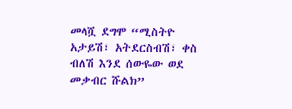መላሿ ደግሞ “ሚስትዮ አታይሽ፣ አትደርስብሽ፣ ቀስ ብለሽ እንደ ሰውዬው ወደ መቃብር ሹልክ”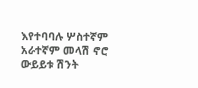እየተባባሉ ሦስተኛም አራተኛም መላሽ ኖሮ ውይይቱ ሽንት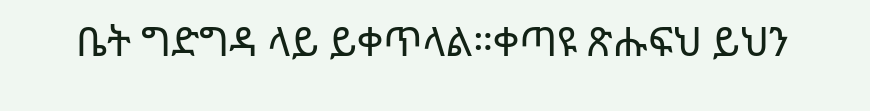ቤት ግድግዳ ላይ ይቀጥላል።ቀጣዩ ጽሑፍህ ይህን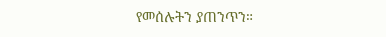የመሰሉትን ያጠንጥን።